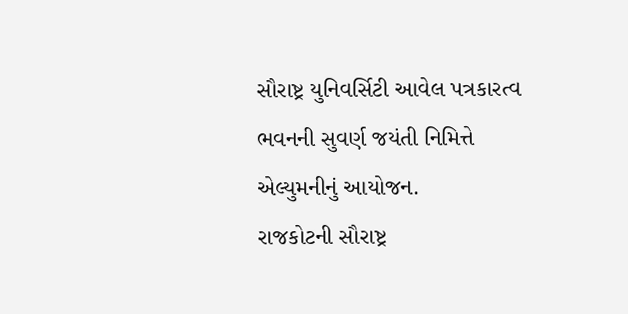સૌરાષ્ટ્ર યુનિવર્સિટી આવેલ પત્રકારત્વ ભવનની સુવર્ણ જયંતી નિમિત્તે એલ્યુમનીનું આયોજન.
રાજકોટની સૌરાષ્ટ્ર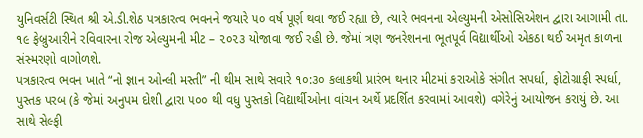યુનિવર્સટી સ્થિત શ્રી એ.ડી.શેઠ પત્રકારત્વ ભવનને જયારે ૫૦ વર્ષ પૂર્ણ થવા જઈ રહ્યા છે, ત્યારે ભવનના એલ્યુમની એસોસિએશન દ્વારા આગામી તા. ૧૯ ફેબ્રુઆરીને રવિવારના રોજ એલ્યુમની મીટ – ૨૦૨૩ યોજાવા જઈ રહી છે. જેમાં ત્રણ જનરેશનના ભૂતપૂર્વ વિદ્યાર્થીઓ એકઠા થઈ અમૃત કાળના સંસ્મરણો વાગોળશે.
પત્રકારત્વ ભવન ખાતે “નો જ્ઞાન ઓન્લી મસ્તી” ની થીમ સાથે સવારે ૧૦:૩૦ કલાકથી પ્રારંભ થનાર મીટમાં કરાઓકે સંગીત સપર્ધા, ફોટોગ્રાફી સ્પર્ધા, પુસ્તક પરબ (કે જેમાં અનુપમ દોશી દ્વારા ૫૦૦ થી વધુ પુસ્તકો વિદ્યાર્થીઓના વાંચન અર્થે પ્રદર્શિત કરવામાં આવશે) વગેરેનું આયોજન કરાયું છે. આ સાથે સેલ્ફી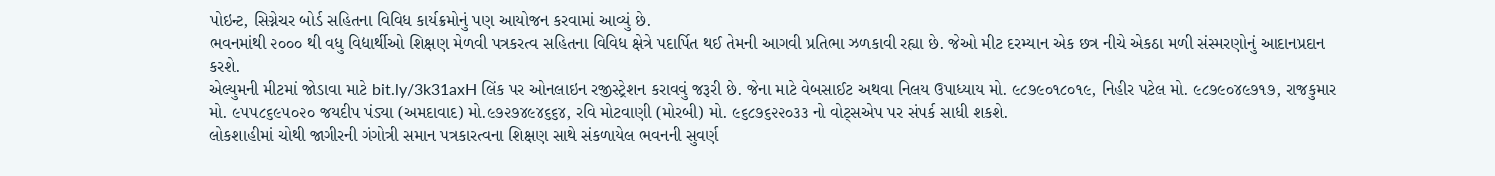પોઇન્ટ, સિગ્નેચર બોર્ડ સહિતના વિવિધ કાર્યક્રમોનું પણ આયોજન કરવામાં આવ્યું છે.
ભવનમાંથી ૨૦૦૦ થી વધુ વિદ્યાર્થીઓ શિક્ષણ મેળવી પત્રકરત્વ સહિતના વિવિધ ક્ષેત્રે પદાર્પિત થઈ તેમની આગવી પ્રતિભા ઝળકાવી રહ્યા છે. જેઓ મીટ દરમ્યાન એક છત્ર નીચે એકઠા મળી સંસ્મરણોનું આદાનપ્રદાન કરશે.
એલ્યુમની મીટમાં જોડાવા માટે bit.ly/3k31axH લિંક પર ઓનલાઇન રજીસ્ટ્રેશન કરાવવું જરૂરી છે. જેના માટે વેબસાઈટ અથવા નિલય ઉપાધ્યાય મો. ૯૮૭૯૦૧૮૦૧૯, નિહીર પટેલ મો. ૯૮૭૯૦૪૯૭૧૭, રાજકુમાર મો. ૯૫૫૮૬૯૫૦૨૦ જયદીપ પંડ્યા (અમદાવાદ) મો.૯૭૨૭૪૯૪૬૬૪, રવિ મોટવાણી (મોરબી) મો. ૯૬૮૭૬૨૨૦૩૩ નો વોટ્સએપ પર સંપર્ક સાધી શકશે.
લોકશાહીમાં ચોથી જાગીરની ગંગોત્રી સમાન પત્રકારત્વના શિક્ષણ સાથે સંકળાયેલ ભવનની સુવર્ણ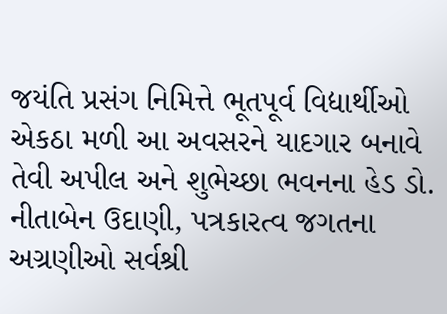જયંતિ પ્રસંગ નિમિત્તે ભૂતપૂર્વ વિદ્યાર્થીઓ એકઠા મળી આ અવસરને યાદગાર બનાવે તેવી અપીલ અને શુભેચ્છા ભવનના હેડ ડો. નીતાબેન ઉદાણી, પત્રકારત્વ જગતના અગ્રણીઓ સર્વશ્રી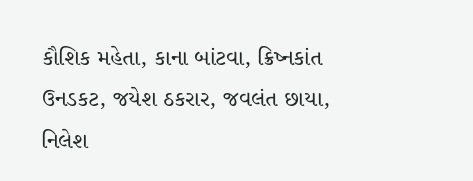કૌશિક મહેતા, કાના બાંટવા, ક્રિષ્નકાંત ઉનડકટ, જયેશ ઠકરાર, જવલંત છાયા, નિલેશ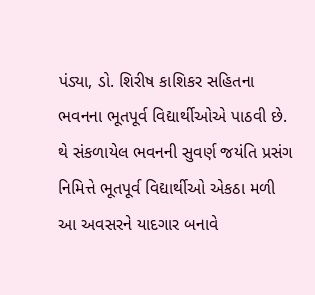પંડ્યા, ડો. શિરીષ કાશિકર સહિતના ભવનના ભૂતપૂર્વ વિદ્યાર્થીઓએ પાઠવી છે.
થે સંકળાયેલ ભવનની સુવર્ણ જયંતિ પ્રસંગ નિમિત્તે ભૂતપૂર્વ વિદ્યાર્થીઓ એકઠા મળી આ અવસરને યાદગાર બનાવે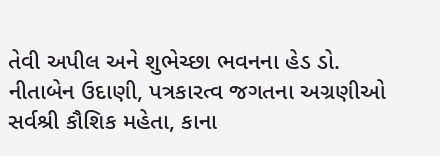તેવી અપીલ અને શુભેચ્છા ભવનના હેડ ડો. નીતાબેન ઉદાણી, પત્રકારત્વ જગતના અગ્રણીઓ સર્વશ્રી કૌશિક મહેતા, કાના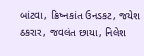બાંટવા, ક્રિષ્નકાંત ઉનડકટ, જયેશ ઠકરાર, જવલંત છાયા, નિલેશ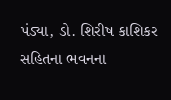પંડ્યા, ડો. શિરીષ કાશિકર સહિતના ભવનના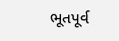ભૂતપૂર્વ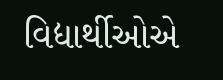વિદ્યાર્થીઓએ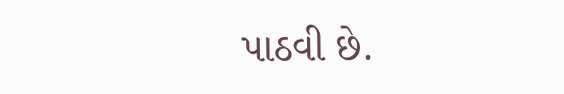પાઠવી છે.